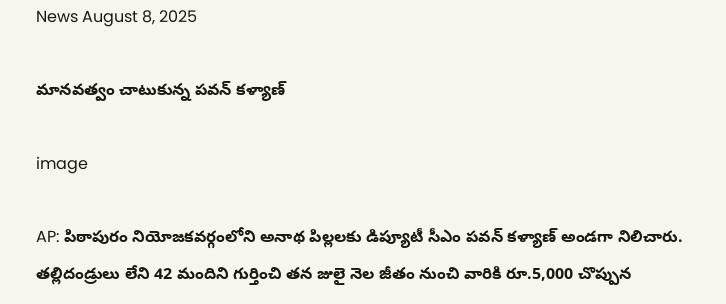News August 8, 2025

మానవత్వం చాటుకున్న పవన్ కళ్యాణ్

image

AP: పిఠాపురం నియోజకవర్గంలోని అనాథ పిల్లలకు డిప్యూటీ సీఎం పవన్ కళ్యాణ్ అండగా నిలిచారు. తల్లిదండ్రులు లేని 42 మందిని గుర్తించి తన జులై నెల జీతం నుంచి వారికి రూ.5,000 చొప్పున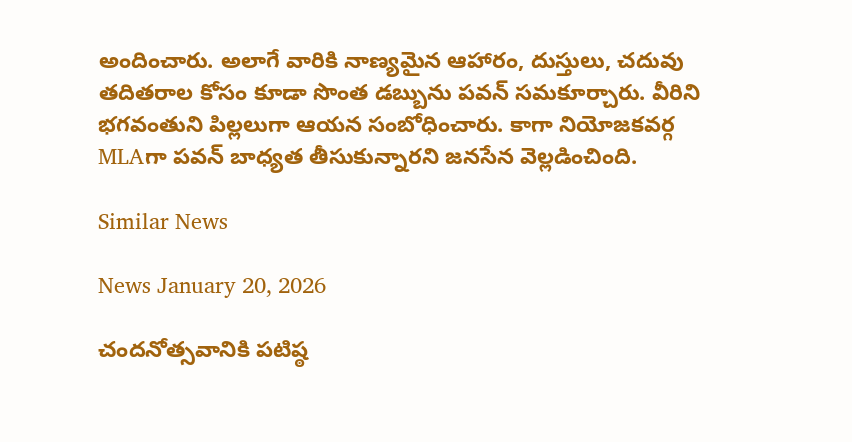అందించారు. అలాగే వారికి నాణ్యమైన ఆహారం, దుస్తులు, చదువు తదితరాల కోసం కూడా సొంత డబ్బును పవన్ సమకూర్చారు. వీరిని భగవంతుని పిల్లలుగా ఆయన సంబోధించారు. కాగా నియోజకవర్గ MLAగా పవన్ బాధ్యత తీసుకున్నారని జనసేన వెల్లడించింది.

Similar News

News January 20, 2026

చందనోత్సవానికి పటిష్ఠ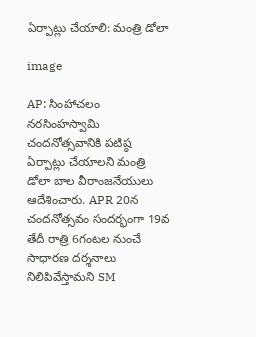ఏర్పాట్లు చేయాలి: మంత్రి డోలా

image

AP: సింహాచలం నరసింహస్వామి చందనోత్సవానికి పటిష్ఠ ఏర్పాట్లు చేయాలని మంత్రి డోలా బాల వీరాంజనేయులు ఆదేశించారు. APR 20న చందనోత్సవం సందర్భంగా 19వ తేదీ రాత్రి 6గంటల నుంచే సాధారణ దర్శనాలు నిలిపివేస్తామని SM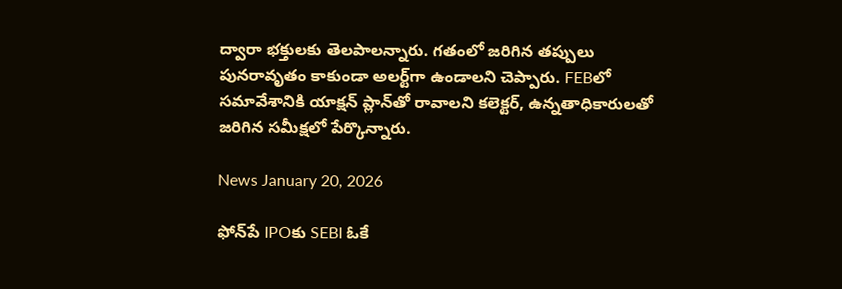ద్వారా భక్తులకు తెలపాలన్నారు. గతంలో జరిగిన తప్పులు పునరావృతం కాకుండా అలర్ట్‌గా ఉండాలని చెప్పారు. FEBలో సమావేశానికి యాక్షన్ ప్లాన్‌తో రావాలని కలెక్టర్, ఉన్నతాధికారులతో జరిగిన సమీక్షలో పేర్కొన్నారు.

News January 20, 2026

ఫోన్‌పే IPOకు SEBI ఓకే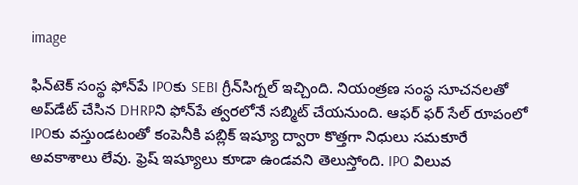image

ఫిన్‌టెక్ సంస్థ ఫోన్‌పే IPOకు SEBI గ్రీన్‌సిగ్నల్ ఇచ్చింది. నియంత్రణ సంస్థ సూచనలతో అప్‌డేట్ చేసిన DHRPని ఫోన్‌పే త్వరలోనే సబ్మిట్ చేయనుంది. ఆఫర్ ఫర్ సేల్ రూపంలో IPOకు వస్తుండటంతో కంపెనీకి పబ్లిక్ ఇష్యూ ద్వారా కొత్తగా నిధులు సమకూరే అవకాశాలు లేవు. ఫ్రెష్ ఇష్యూలు కూడా ఉండవని తెలుస్తోంది. IPO విలువ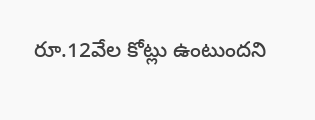రూ.12వేల కోట్లు ఉంటుందని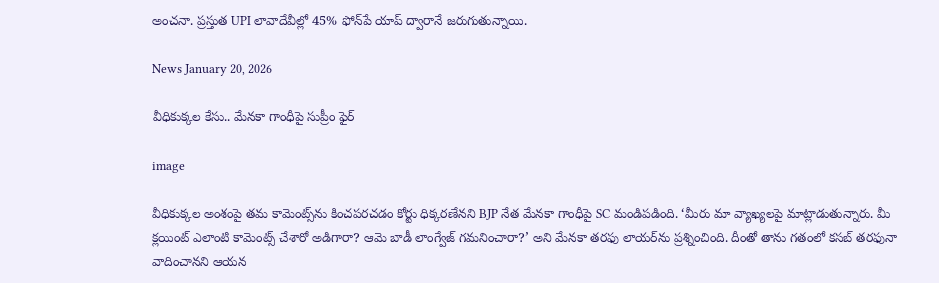అంచనా. ప్రస్తుత UPI లావాదేవీల్లో 45% ఫోన్‌పే యాప్‌ ద్వారానే జరుగుతున్నాయి.

News January 20, 2026

వీధికుక్కల కేసు.. మేనకా గాంధీపై సుప్రీం ఫైర్

image

వీధికుక్కల అంశంపై తమ కామెంట్స్‌ను కించపరచడం కోర్టు ధిక్కరణేనని BJP నేత మేనకా గాంధీపై SC మండిపడింది. ‘మీరు మా వ్యాఖ్యలపై మాట్లాడుతున్నారు. మీ క్లయింట్ ఎలాంటి కామెంట్స్ చేశారో అడిగారా? ఆమె బాడీ లాంగ్వేజ్ గమనించారా?’ అని మేనకా తరఫు లాయర్‌ను ప్రశ్నించింది. దీంతో తాను గతంలో కసబ్ తరఫునా వాదించానని ఆయన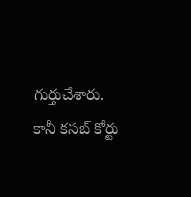గుర్తుచేశారు. కానీ కసబ్ కోర్టు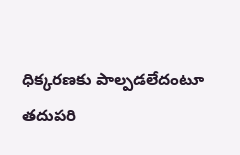ధిక్కరణకు పాల్పడలేదంటూ తదుపరి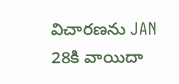విచారణను JAN 28కి వాయిదా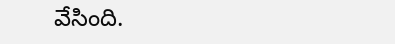వేసింది.